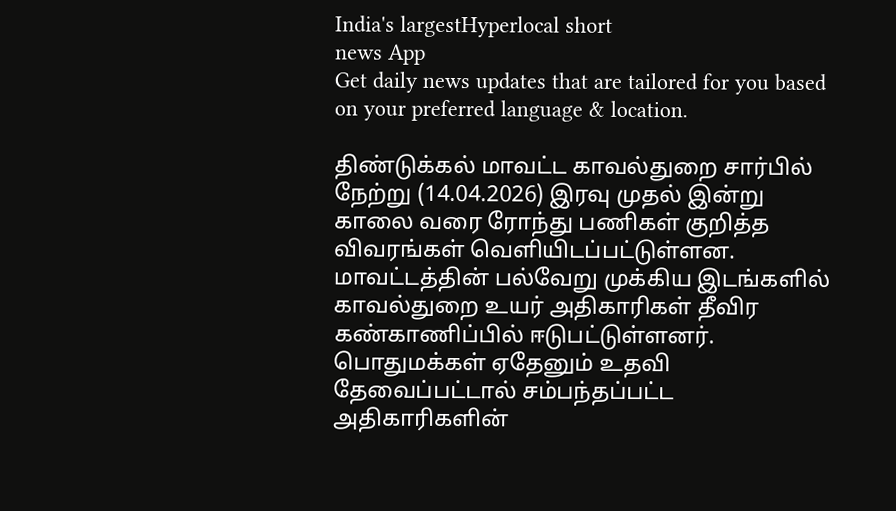India's largestHyperlocal short
news App
Get daily news updates that are tailored for you based on your preferred language & location.

திண்டுக்கல் மாவட்ட காவல்துறை சார்பில் நேற்று (14.04.2026) இரவு முதல் இன்று காலை வரை ரோந்து பணிகள் குறித்த விவரங்கள் வெளியிடப்பட்டுள்ளன. மாவட்டத்தின் பல்வேறு முக்கிய இடங்களில் காவல்துறை உயர் அதிகாரிகள் தீவிர கண்காணிப்பில் ஈடுபட்டுள்ளனர். பொதுமக்கள் ஏதேனும் உதவி தேவைப்பட்டால் சம்பந்தப்பட்ட அதிகாரிகளின்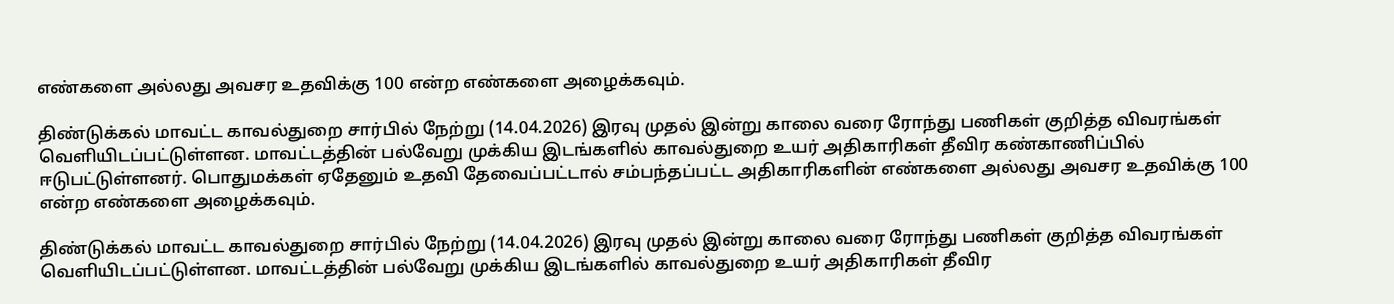எண்களை அல்லது அவசர உதவிக்கு 100 என்ற எண்களை அழைக்கவும்.

திண்டுக்கல் மாவட்ட காவல்துறை சார்பில் நேற்று (14.04.2026) இரவு முதல் இன்று காலை வரை ரோந்து பணிகள் குறித்த விவரங்கள் வெளியிடப்பட்டுள்ளன. மாவட்டத்தின் பல்வேறு முக்கிய இடங்களில் காவல்துறை உயர் அதிகாரிகள் தீவிர கண்காணிப்பில் ஈடுபட்டுள்ளனர். பொதுமக்கள் ஏதேனும் உதவி தேவைப்பட்டால் சம்பந்தப்பட்ட அதிகாரிகளின் எண்களை அல்லது அவசர உதவிக்கு 100 என்ற எண்களை அழைக்கவும்.

திண்டுக்கல் மாவட்ட காவல்துறை சார்பில் நேற்று (14.04.2026) இரவு முதல் இன்று காலை வரை ரோந்து பணிகள் குறித்த விவரங்கள் வெளியிடப்பட்டுள்ளன. மாவட்டத்தின் பல்வேறு முக்கிய இடங்களில் காவல்துறை உயர் அதிகாரிகள் தீவிர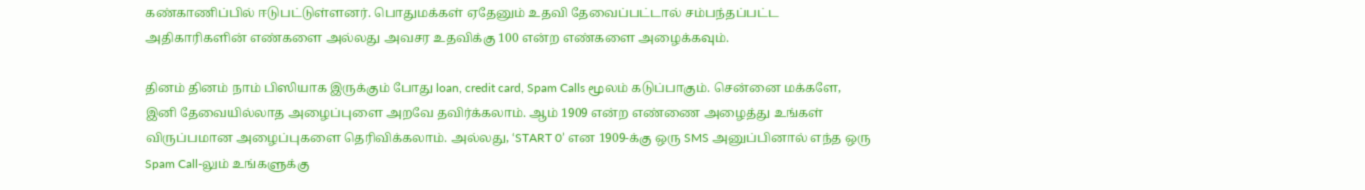கண்காணிப்பில் ஈடுபட்டுள்ளனர். பொதுமக்கள் ஏதேனும் உதவி தேவைப்பட்டால் சம்பந்தப்பட்ட அதிகாரிகளின் எண்களை அல்லது அவசர உதவிக்கு 100 என்ற எண்களை அழைக்கவும்.

தினம் தினம் நாம் பிஸியாக இருக்கும் போது loan, credit card, Spam Calls மூலம் கடுப்பாகும். சென்னை மக்களே, இனி தேவையில்லாத அழைப்புளை அறவே தவிர்க்கலாம். ஆம் 1909 என்ற எண்ணை அழைத்து உங்கள் விருப்பமான அழைப்புகளை தெரிவிக்கலாம். அல்லது, ‘START 0’ என 1909-க்கு ஒரு SMS அனுப்பினால் எந்த ஒரு Spam Call-லும் உங்களுக்கு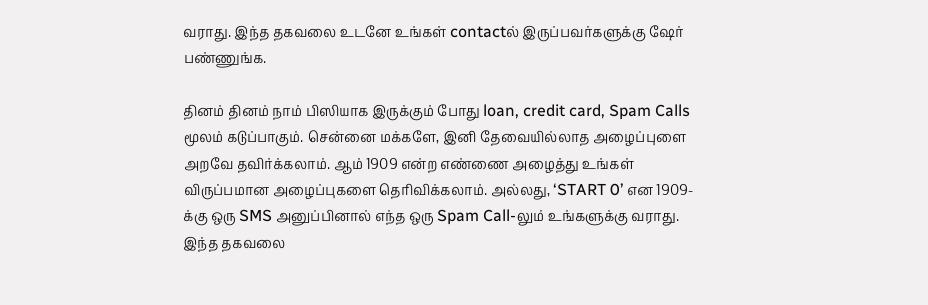வராது. இந்த தகவலை உடனே உங்கள் contactல் இருப்பவர்களுக்கு ஷேர் பண்ணுங்க.

தினம் தினம் நாம் பிஸியாக இருக்கும் போது loan, credit card, Spam Calls மூலம் கடுப்பாகும். சென்னை மக்களே, இனி தேவையில்லாத அழைப்புளை அறவே தவிர்க்கலாம். ஆம் 1909 என்ற எண்ணை அழைத்து உங்கள் விருப்பமான அழைப்புகளை தெரிவிக்கலாம். அல்லது, ‘START 0’ என 1909-க்கு ஒரு SMS அனுப்பினால் எந்த ஒரு Spam Call-லும் உங்களுக்கு வராது. இந்த தகவலை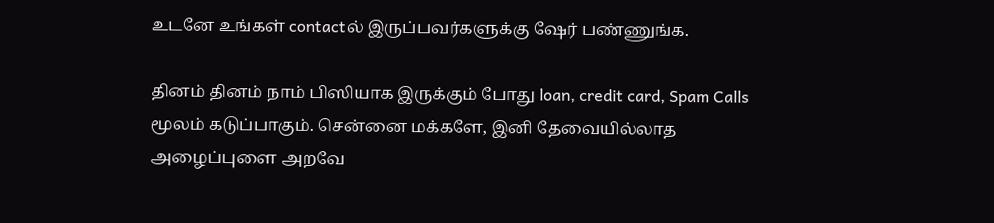உடனே உங்கள் contactல் இருப்பவர்களுக்கு ஷேர் பண்ணுங்க.

தினம் தினம் நாம் பிஸியாக இருக்கும் போது loan, credit card, Spam Calls மூலம் கடுப்பாகும். சென்னை மக்களே, இனி தேவையில்லாத அழைப்புளை அறவே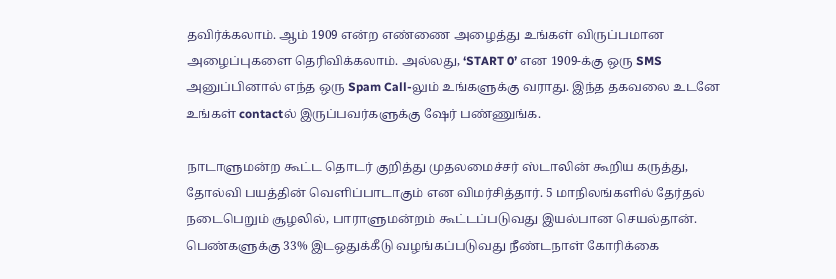தவிர்க்கலாம். ஆம் 1909 என்ற எண்ணை அழைத்து உங்கள் விருப்பமான அழைப்புகளை தெரிவிக்கலாம். அல்லது, ‘START 0’ என 1909-க்கு ஒரு SMS அனுப்பினால் எந்த ஒரு Spam Call-லும் உங்களுக்கு வராது. இந்த தகவலை உடனே உங்கள் contactல் இருப்பவர்களுக்கு ஷேர் பண்ணுங்க.

நாடாளுமன்ற கூட்ட தொடர் குறித்து முதலமைச்சர் ஸ்டாலின் கூறிய கருத்து, தோல்வி பயத்தின் வெளிப்பாடாகும் என விமர்சித்தார். 5 மாநிலங்களில் தேர்தல் நடைபெறும் சூழலில், பாராளுமன்றம் கூட்டப்படுவது இயல்பான செயல்தான். பெண்களுக்கு 33% இடஒதுக்கீடு வழங்கப்படுவது நீண்டநாள் கோரிக்கை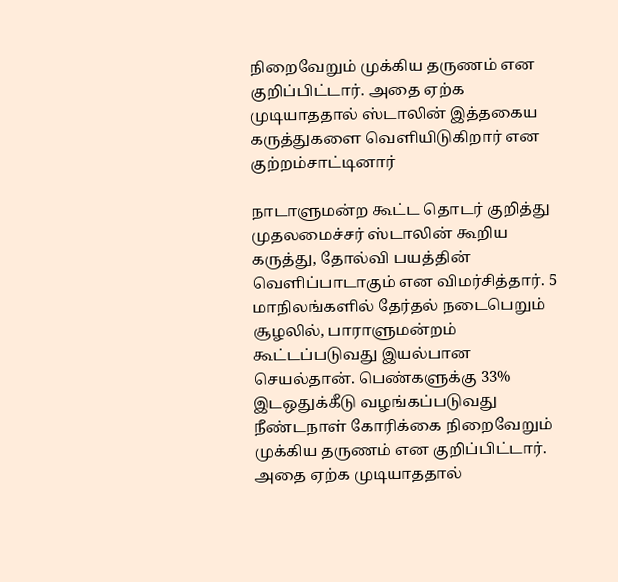நிறைவேறும் முக்கிய தருணம் என குறிப்பிட்டார். அதை ஏற்க முடியாததால் ஸ்டாலின் இத்தகைய கருத்துகளை வெளியிடுகிறார் என குற்றம்சாட்டினார்

நாடாளுமன்ற கூட்ட தொடர் குறித்து முதலமைச்சர் ஸ்டாலின் கூறிய கருத்து, தோல்வி பயத்தின் வெளிப்பாடாகும் என விமர்சித்தார். 5 மாநிலங்களில் தேர்தல் நடைபெறும் சூழலில், பாராளுமன்றம் கூட்டப்படுவது இயல்பான செயல்தான். பெண்களுக்கு 33% இடஒதுக்கீடு வழங்கப்படுவது நீண்டநாள் கோரிக்கை நிறைவேறும் முக்கிய தருணம் என குறிப்பிட்டார். அதை ஏற்க முடியாததால்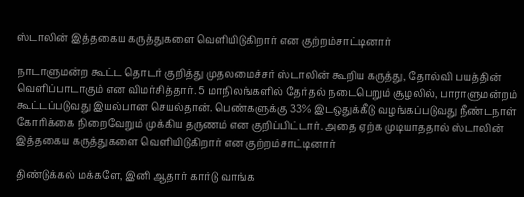ஸ்டாலின் இத்தகைய கருத்துகளை வெளியிடுகிறார் என குற்றம்சாட்டினார்

நாடாளுமன்ற கூட்ட தொடர் குறித்து முதலமைச்சர் ஸ்டாலின் கூறிய கருத்து, தோல்வி பயத்தின் வெளிப்பாடாகும் என விமர்சித்தார். 5 மாநிலங்களில் தேர்தல் நடைபெறும் சூழலில், பாராளுமன்றம் கூட்டப்படுவது இயல்பான செயல்தான். பெண்களுக்கு 33% இடஒதுக்கீடு வழங்கப்படுவது நீண்டநாள் கோரிக்கை நிறைவேறும் முக்கிய தருணம் என குறிப்பிட்டார். அதை ஏற்க முடியாததால் ஸ்டாலின் இத்தகைய கருத்துகளை வெளியிடுகிறார் என குற்றம்சாட்டினார்

திண்டுக்கல் மக்களே, இனி ஆதார் கார்டு வாங்க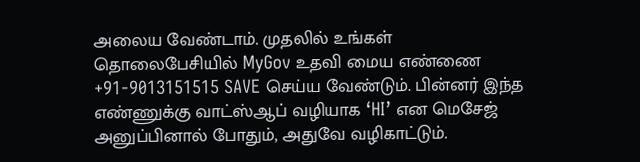அலைய வேண்டாம். முதலில் உங்கள் தொலைபேசியில் MyGov உதவி மைய எண்ணை +91-9013151515 SAVE செய்ய வேண்டும். பின்னர் இந்த எண்ணுக்கு வாட்ஸ்ஆப் வழியாக ‘HI’ என மெசேஜ் அனுப்பினால் போதும், அதுவே வழிகாட்டும்.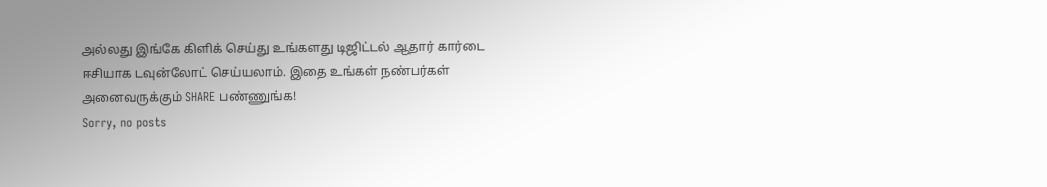அல்லது இங்கே கிளிக் செய்து உங்களது டிஜிட்டல் ஆதார் கார்டை ஈசியாக டவுன்லோட் செய்யலாம். இதை உங்கள் நண்பர்கள் அனைவருக்கும் SHARE பண்ணுங்க!
Sorry, no posts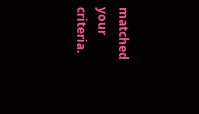matched your criteria.